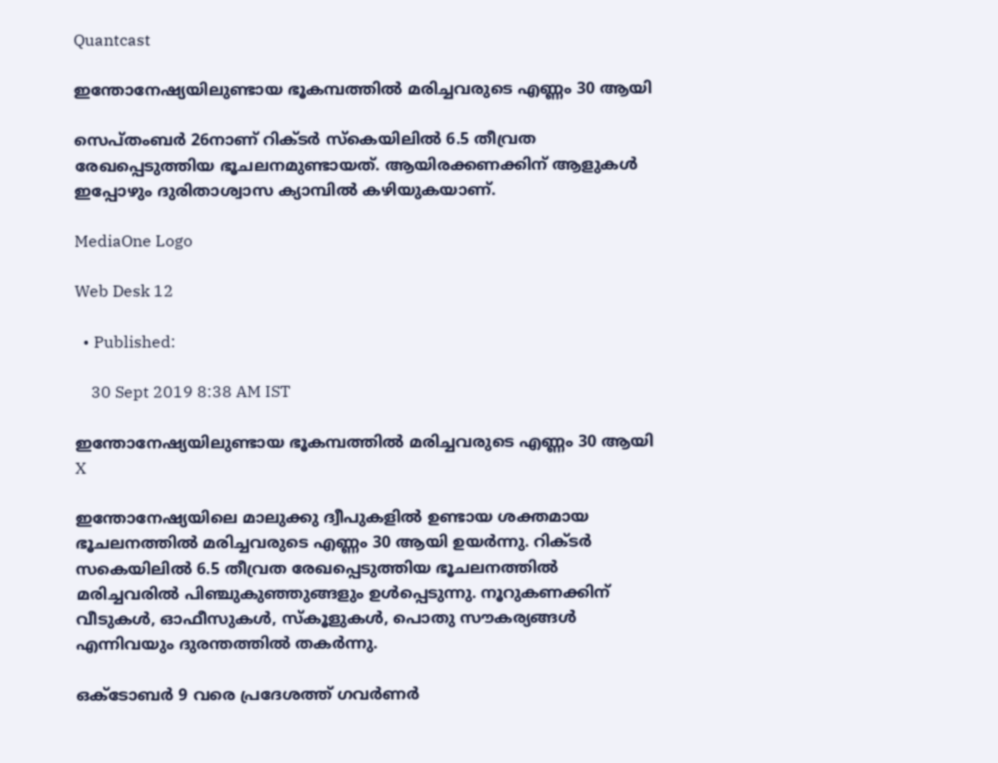Quantcast

ഇന്തോനേഷ്യയിലുണ്ടായ ഭൂകമ്പത്തില്‍ മരിച്ചവരുടെ എണ്ണം 30 ആയി

സെപ്തംബര്‍ 26നാണ് റിക്ടര്‍ സ്കെയിലില്‍ 6.5 തീവ്രത രേഖപ്പെടുത്തിയ ഭൂചലനമുണ്ടായത്. ആയിരക്കണക്കിന് ആളുകള്‍ ഇപ്പോഴും ദുരിതാശ്വാസ ക്യാമ്പില്‍ കഴിയുകയാണ്.

MediaOne Logo

Web Desk 12

  • Published:

    30 Sept 2019 8:38 AM IST

ഇന്തോനേഷ്യയിലുണ്ടായ ഭൂകമ്പത്തില്‍ മരിച്ചവരുടെ എണ്ണം 30 ആയി
X

ഇന്തോനേഷ്യയിലെ മാലുക്കു ദ്വീപുകളിൽ ഉണ്ടായ ശക്തമായ ഭൂചലനത്തിൽ മരിച്ചവരുടെ എണ്ണം 30 ആയി ഉയർന്നു. റിക്ടര്‍ സകെയിലില്‍ 6.5 തീവ്രത രേഖപ്പെടുത്തിയ ഭൂചലനത്തില്‍ മരിച്ചവരില്‍ പിഞ്ചുകുഞ്ഞുങ്ങളും ഉൾപ്പെടുന്നു. നൂറുകണക്കിന് വീടുകൾ, ഓഫീസുകൾ, സ്കൂളുകൾ, പൊതു സൗകര്യങ്ങൾ എന്നിവയും ദുരന്തത്തിൽ തകർന്നു.

ഒക്ടോബർ 9 വരെ പ്രദേശത്ത് ഗവർണർ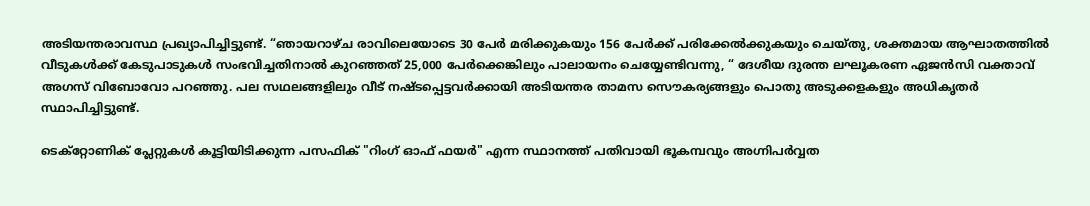അടിയന്തരാവസ്ഥ പ്രഖ്യാപിച്ചിട്ടുണ്ട്. “ഞായറാഴ്ച രാവിലെയോടെ 30 പേർ മരിക്കുകയും 156 പേർക്ക് പരിക്കേൽക്കുകയും ചെയ്തു, ശക്തമായ ആഘാതത്തിൽ വീടുകൾക്ക് കേടുപാടുകൾ സംഭവിച്ചതിനാൽ കുറഞ്ഞത് 25,000 പേര്‍ക്കെങ്കിലും പാലായനം ചെയ്യേണ്ടിവന്നു, “ ദേശീയ ദുരന്ത ലഘൂകരണ ഏജൻസി വക്താവ് അഗസ് വിബോവോ പറഞ്ഞു. പല സഥലങ്ങളിലും വീട് നഷ്ടപ്പെട്ടവര്‍ക്കായി അടിയന്തര താമസ സൌകര്യങ്ങളും പൊതു അടുക്കളകളും അധികൃതർ സ്ഥാപിച്ചിട്ടുണ്ട്.

ടെക്റ്റോണിക് പ്ലേറ്റുകൾ കൂട്ടിയിടിക്കുന്ന പസഫിക് "റിംഗ് ഓഫ് ഫയർ" എന്ന സ്ഥാനത്ത് പതിവായി ഭൂകമ്പവും അഗ്നിപർവ്വത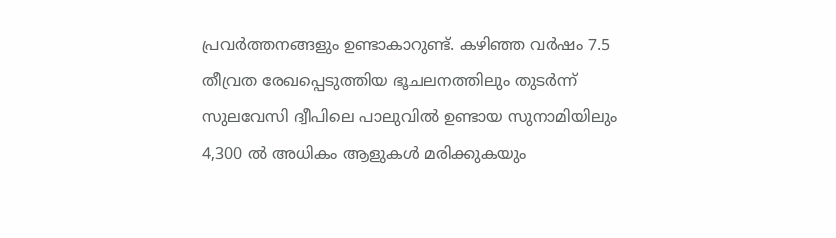പ്രവർത്തനങ്ങളും ഉണ്ടാകാറുണ്ട്. കഴിഞ്ഞ വർഷം 7.5 തീവ്രത രേഖപ്പെടുത്തിയ ഭൂചലനത്തിലും തുടർന്ന് സുലവേസി ദ്വീപിലെ പാലുവിൽ ഉണ്ടായ സുനാമിയിലും 4,300 ൽ അധികം ആളുകള്‍ മരിക്കുകയും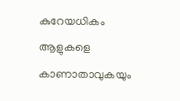കുറേയധികം ആളുകളെ കാണാതാവുകയും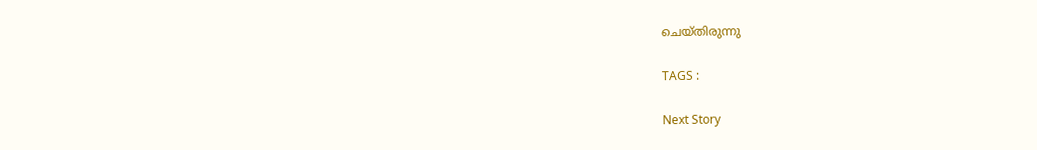ചെയ്തിരുന്നു

TAGS :

Next Story